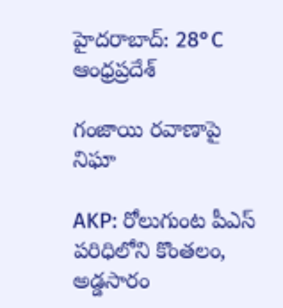హైదరాబాద్: 28°C
ఆంధ్రప్రదేశ్

గంజాయి రవాణాపై నిఘా

AKP: రోలుగుంట పీఎస్ పరిధిలోని కొంతలం, అడ్డసారం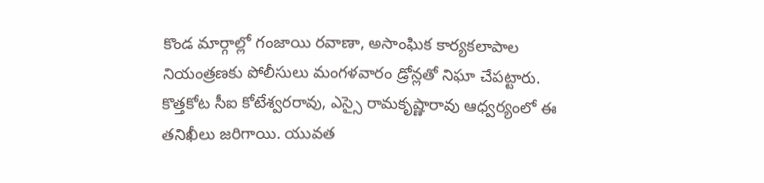కొండ మార్గాల్లో గంజాయి రవాణా, అసాంఘిక కార్యకలాపాల నియంత్రణకు పోలీసులు మంగళవారం డ్రోన్లతో నిఘా చేపట్టారు. కొత్తకోట సీఐ కోటేశ్వరరావు, ఎస్సై రామకృష్ణారావు ఆధ్వర్యంలో ఈ తనిఖీలు జరిగాయి. యువత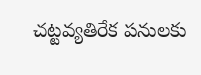చట్టవ్యతిరేక పనులకు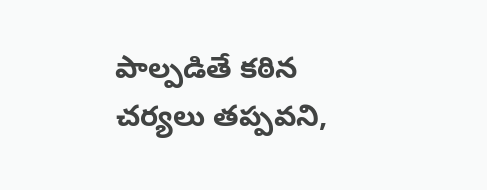పాల్పడితే కఠిన చర్యలు తప్పవని,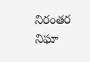నిరంతర నిఘా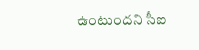ఉంటుందని సీఐ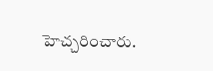హెచ్చరించారు.